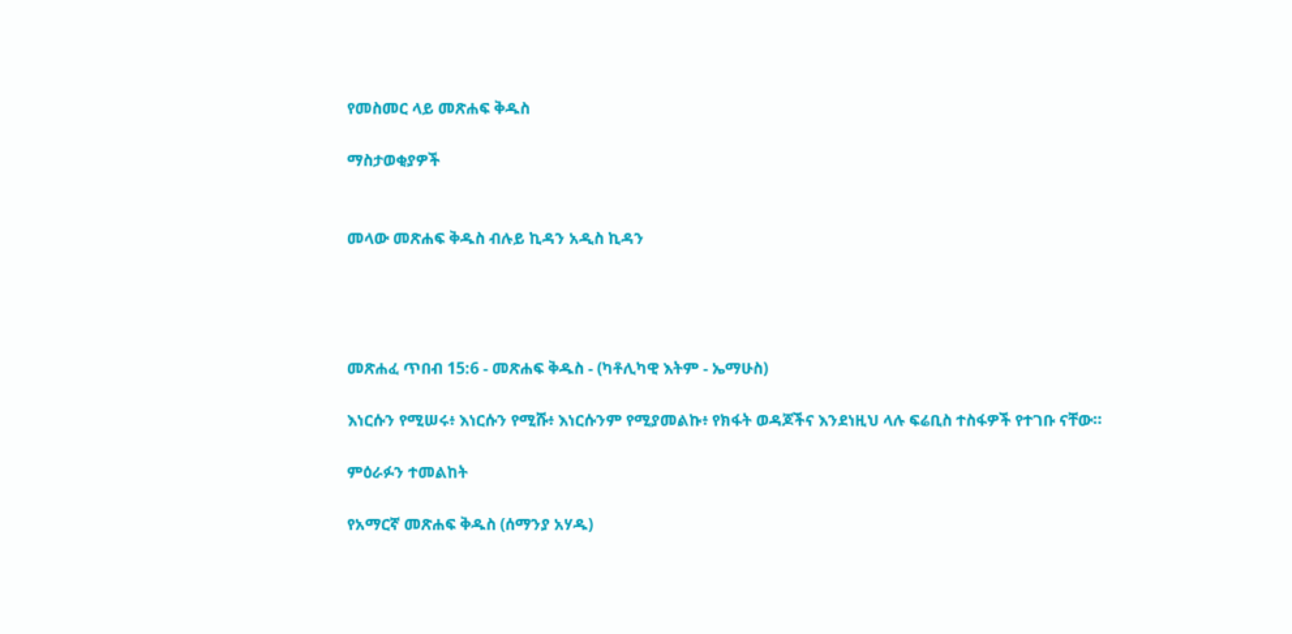የመስመር ላይ መጽሐፍ ቅዱስ

ማስታወቂያዎች


መላው መጽሐፍ ቅዱስ ብሉይ ኪዳን አዲስ ኪዳን




መጽሐፈ ጥበብ 15:6 - መጽሐፍ ቅዱስ - (ካቶሊካዊ እትም - ኤማሁስ)

እነርሱን የሚሠሩ፥ እነርሱን የሚሹ፥ እነርሱንም የሚያመልኩ፥ የክፋት ወዳጆችና እንደነዚህ ላሉ ፍሬቢስ ተስፋዎች የተገቡ ናቸው።

ምዕራፉን ተመልከት

የአማርኛ መጽሐፍ ቅዱስ (ሰማንያ አሃዱ)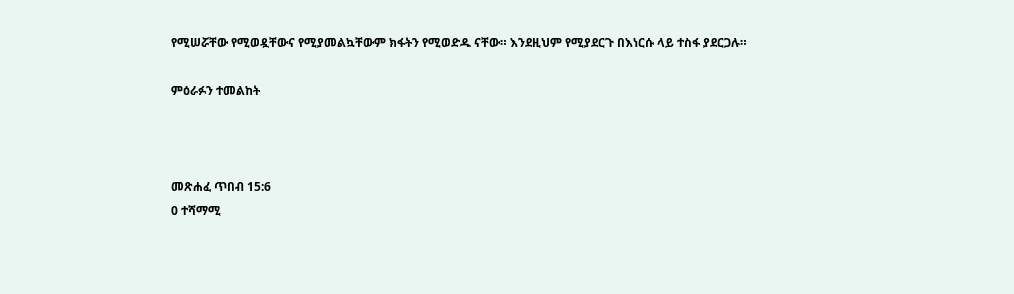የሚሠሯቸው የሚወዷቸውና የሚያመልኳቸውም ክፋትን የሚወድዱ ናቸው። እንደዚህም የሚያደርጉ በእነርሱ ላይ ተስፋ ያደርጋሉ።

ምዕራፉን ተመልከት



መጽሐፈ ጥበብ 15:6
0 ተሻማሚ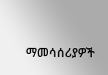ማመሳሰሪያዎች